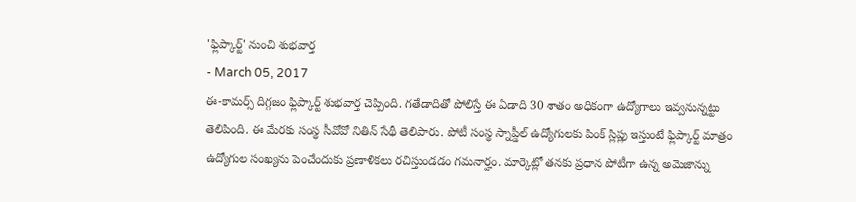'ఫ్లిప్కార్ట్' నుంచి శుభవార్త
- March 05, 2017
ఈ-కామర్స్ దిగ్గజం ఫ్లిప్కార్ట్ శుభవార్త చెప్పింది. గతేడాదితో పోలిస్తే ఈ ఏడాది 30 శాతం అధికంగా ఉద్యోగాలు ఇవ్వనున్నట్టు తెలిపింది. ఈ మేరకు సంస్థ సీవోవో నితిన్ సేథీ తెలిపారు. పోటీ సంస్థ స్నాప్డీల్ ఉద్యోగులకు పింక్ స్లిప్లు ఇస్తుంటే ఫ్లిప్కార్ట్ మాత్రం ఉద్యోగుల సంఖ్యను పెంచేందుకు ప్రణాళికలు రచిస్తుండడం గమనార్హం. మార్కెట్లో తనకు ప్రధాన పోటీగా ఉన్న అమెజాన్ను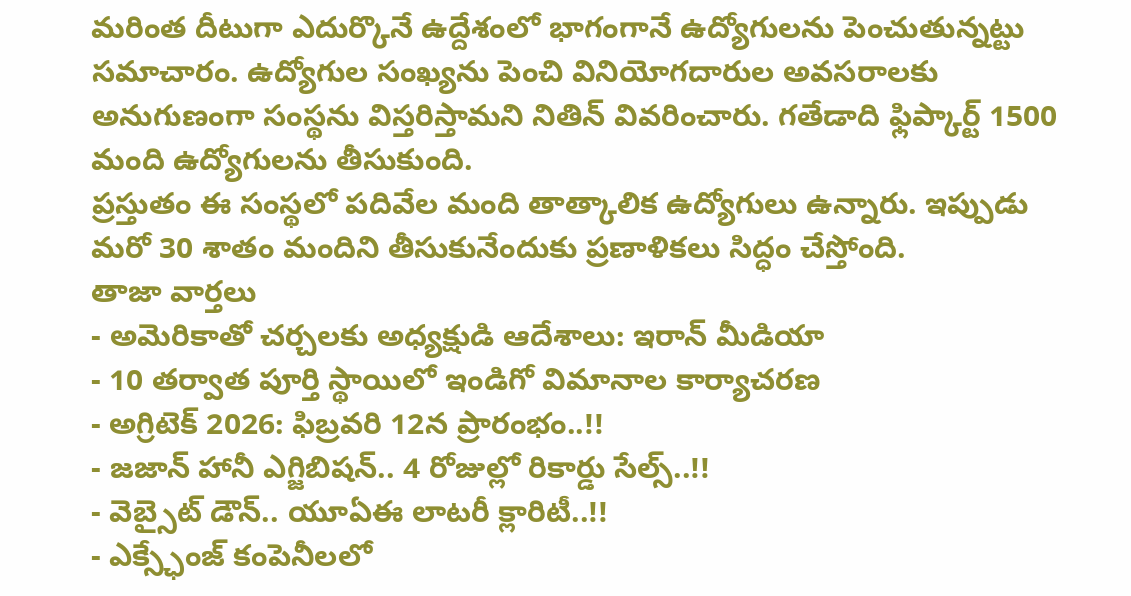మరింత దీటుగా ఎదుర్కొనే ఉద్దేశంలో భాగంగానే ఉద్యోగులను పెంచుతున్నట్టు సమాచారం. ఉద్యోగుల సంఖ్యను పెంచి వినియోగదారుల అవసరాలకు అనుగుణంగా సంస్థను విస్తరిస్తామని నితిన్ వివరించారు. గతేడాది ఫ్లిప్కార్ట్ 1500 మంది ఉద్యోగులను తీసుకుంది.
ప్రస్తుతం ఈ సంస్థలో పదివేల మంది తాత్కాలిక ఉద్యోగులు ఉన్నారు. ఇప్పుడు మరో 30 శాతం మందిని తీసుకునేందుకు ప్రణాళికలు సిద్ధం చేస్తోంది.
తాజా వార్తలు
- అమెరికాతో చర్చలకు అధ్యక్షుడి ఆదేశాలు: ఇరాన్ మీడియా
- 10 తర్వాత పూర్తి స్థాయిలో ఇండిగో విమానాల కార్యాచరణ
- అగ్రిటెక్ 2026: ఫిబ్రవరి 12న ప్రారంభం..!!
- జజాన్ హానీ ఎగ్జిబిషన్.. 4 రోజుల్లో రికార్డు సేల్స్..!!
- వెబ్సైట్ డౌన్.. యూఏఈ లాటరీ క్లారిటీ..!!
- ఎక్స్ఛేంజ్ కంపెనీలలో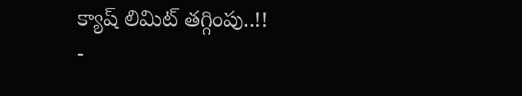క్యాష్ లిమిట్ తగ్గింపు..!!
-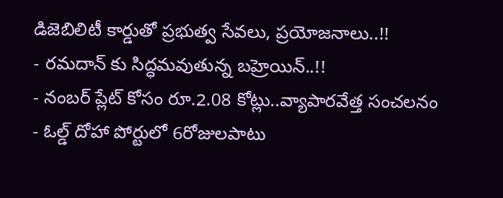డిజెబిలిటీ కార్డుతో ప్రభుత్వ సేవలు, ప్రయోజనాలు..!!
- రమదాన్ కు సిద్ధమవుతున్న బహ్రెయిన్..!!
- నంబర్ ప్లేట్ కోసం రూ.2.08 కోట్లు..వ్యాపారవేత్త సంచలనం
- ఓల్డ్ దోహా పోర్టులో 6రోజులపాటు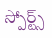స్పోర్ట్స్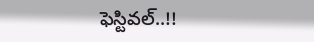ఫెస్టివల్..!!